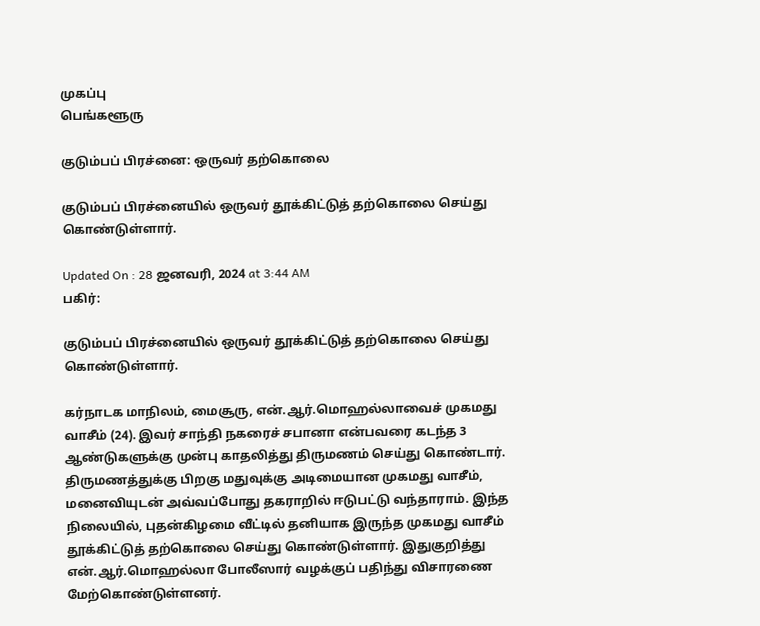முகப்பு
பெங்களூரு

குடும்பப் பிரச்னை: ஒருவர் தற்கொலை

குடும்பப் பிரச்னையில் ஒருவர் தூக்கிட்டுத் தற்கொலை செய்து கொண்டுள்ளார்.

Updated On : 28 ஜனவரி, 2024 at 3:44 AM
பகிர்:

குடும்பப் பிரச்னையில் ஒருவர் தூக்கிட்டுத் தற்கொலை செய்து கொண்டுள்ளார்.

கர்நாடக மாநிலம், மைசூரு, என்.ஆர்.மொஹல்லாவைச் முகமது வாசீம் (24). இவர் சாந்தி நகரைச் சபானா என்பவரை கடந்த 3 ஆண்டுகளுக்கு முன்பு காதலித்து திருமணம் செய்து கொண்டார். திருமணத்துக்கு பிறகு மதுவுக்கு அடிமையான முகமது வாசீம், மனைவியுடன் அவ்வப்போது தகராறில் ஈடுபட்டு வந்தாராம். இந்த நிலையில், புதன்கிழமை வீட்டில் தனியாக இருந்த முகமது வாசீம் தூக்கிட்டுத் தற்கொலை செய்து கொண்டுள்ளார். இதுகுறித்து என்.ஆர்.மொஹல்லா போலீஸார் வழக்குப் பதிந்து விசாரணை மேற்கொண்டுள்ளனர்.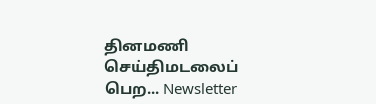தினமணி செய்திமடலைப் பெற... Newsletter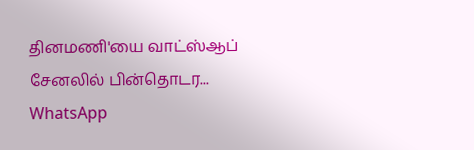தினமணி'யை வாட்ஸ்ஆப் சேனலில் பின்தொடர... WhatsApp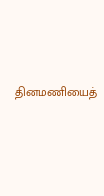தினமணியைத்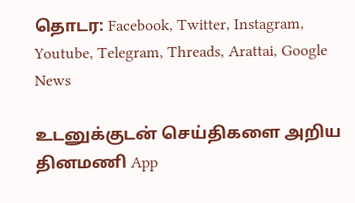தொடர: Facebook, Twitter, Instagram, Youtube, Telegram, Threads, Arattai, Google News

உடனுக்குடன் செய்திகளை அறிய தினமணி App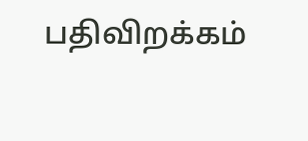பதிவிறக்கம்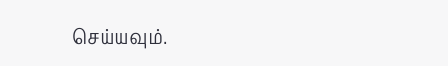செய்யவும்.